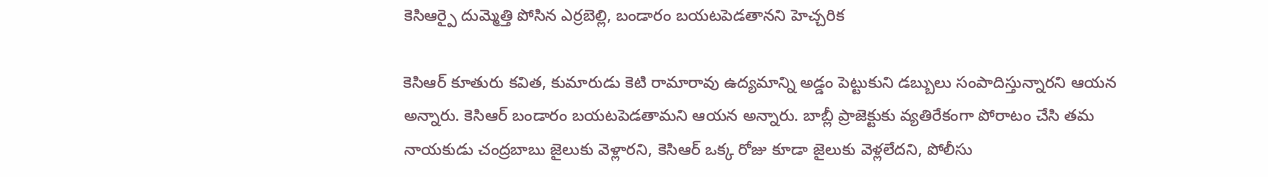కెసిఆర్పై దుమ్మెత్తి పోసిన ఎర్రబెల్లి, బండారం బయటపెడతానని హెచ్చరిక

కెసిఆర్ కూతురు కవిత, కుమారుడు కెటి రామారావు ఉద్యమాన్ని అడ్డం పెట్టుకుని డబ్బులు సంపాదిస్తున్నారని ఆయన అన్నారు. కెసిఆర్ బండారం బయటపెడతామని ఆయన అన్నారు. బాబ్లీ ప్రాజెక్టుకు వ్యతిరేకంగా పోరాటం చేసి తమ నాయకుడు చంద్రబాబు జైలుకు వెళ్లారని, కెసిఆర్ ఒక్క రోజు కూడా జైలుకు వెళ్లలేదని, పోలీసు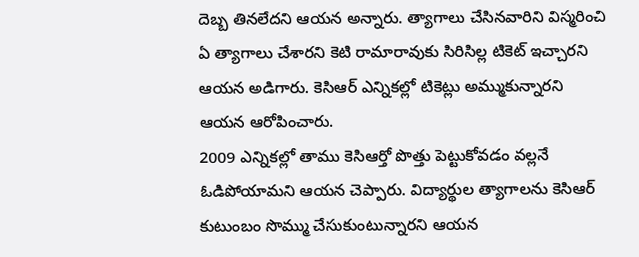దెబ్బ తినలేదని ఆయన అన్నారు. త్యాగాలు చేసినవారిని విస్మరించి ఏ త్యాగాలు చేశారని కెటి రామారావుకు సిరిసిల్ల టికెట్ ఇచ్చారని ఆయన అడిగారు. కెసిఆర్ ఎన్నికల్లో టికెట్లు అమ్ముకున్నారని ఆయన ఆరోపించారు.
2009 ఎన్నికల్లో తాము కెసిఆర్తో పొత్తు పెట్టుకోవడం వల్లనే ఓడిపోయామని ఆయన చెప్పారు. విద్యార్థుల త్యాగాలను కెసిఆర్ కుటుంబం సొమ్ము చేసుకుంటున్నారని ఆయన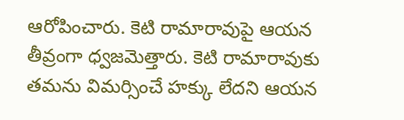ఆరోపించారు. కెటి రామారావుపై ఆయన తీవ్రంగా ధ్వజమెత్తారు. కెటి రామారావుకు తమను విమర్సించే హక్కు లేదని ఆయన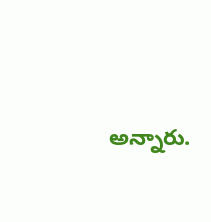అన్నారు.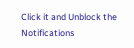Click it and Unblock the Notifications